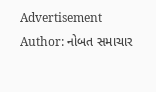Advertisement
Author: નોબત સમાચાર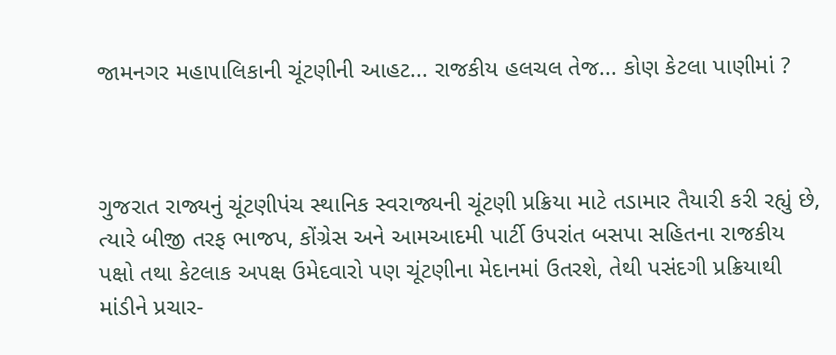જામનગર મહા૫ાલિકાની ચૂંટણીની આહટ... રાજકીય હલચલ તેજ... કોણ કેટલા પાણીમાં ?



ગુજરાત રાજ્યનું ચૂંટણીપંચ સ્થાનિક સ્વરાજ્યની ચૂંટણી પ્રક્રિયા માટે તડામાર તૈયારી કરી રહ્યું છે, ત્યારે બીજી તરફ ભાજપ, કોંગ્રેસ અને આમઆદમી પાર્ટી ઉપરાંત બસપા સહિતના રાજકીય પક્ષો તથા કેટલાક અપક્ષ ઉમેદવારો પણ ચૂંટણીના મેદાનમાં ઉતરશે, તેથી પસંદગી પ્રક્રિયાથી માંડીને પ્રચાર-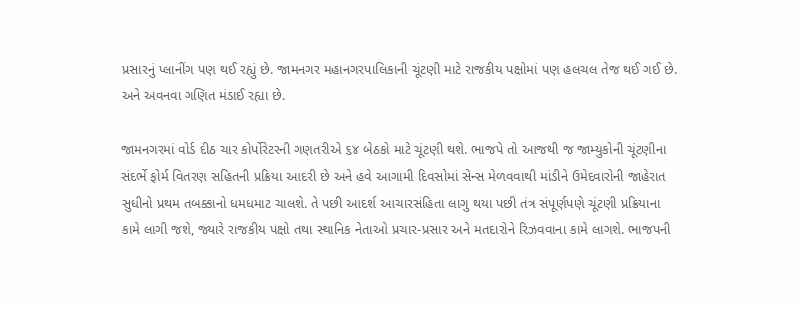પ્રસારનું પ્લાનીંગ પણ થઈ રહ્યું છે. જામનગર મહાનગરપાલિકાની ચૂંટણી માટે રાજકીય પક્ષોમાં પણ હલચલ તેજ થઈ ગઈ છે. અને અવનવા ગણિત મંડાઈ રહ્યા છે.

જામનગરમાં વોર્ડ દીઠ ચાર કોર્પોરેટરની ગણતરીએ ૬૪ બેઠકો માટે ચૂંટણી થશે. ભાજપે તો આજથી જ જામ્યુકોની ચૂંટણીના સંદર્ભે ફોર્મ વિતરણ સહિતની પ્રક્રિયા આદરી છે અને હવે આગામી દિવસોમાં સેન્સ મેળવવાથી માંડીને ઉમેદવારોની જાહેરાત સુધીનો પ્રથમ તબક્કાનો ધમધમાટ ચાલશે. તે પછી આદર્શ આચારસંહિતા લાગુ થયા પછી તંત્ર સંપૂર્ણપણે ચૂંટણી પ્રક્રિયાના કામે લાગી જશે, જ્યારે રાજકીય પક્ષો તથા સ્થાનિક નેતાઓ પ્રચાર-પ્રસાર અને મતદારોને રિઝવવાના કામે લાગશે. ભાજપની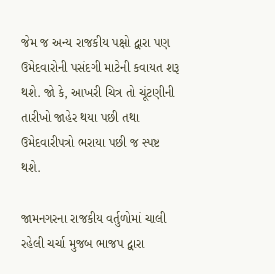જેમ જ અન્ય રાજકીય પક્ષો દ્વારા પણ ઉમેદવારોની પસંદગી માટેની કવાયત શરૂ થશે. જો કે, આખરી ચિત્ર તો ચૂંટણીની તારીખો જાહેર થયા પછી તથા ઉમેદવારીપત્રો ભરાયા પછી જ સ્પષ્ટ થશે.

જામનગરના રાજકીય વર્તુળોમાં ચાલી રહેલી ચર્ચા મુજબ ભાજપ દ્વારા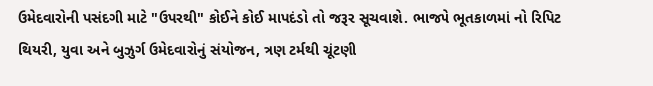ઉમેદવારોની પસંદગી માટે "ઉપરથી" કોઈને કોઈ માપદંડો તો જરૂર સૂચવાશે. ભાજ૫ે ભૂતકાળમાં નો રિપિટ થિયરી, યુવા અને બુઝુર્ગ ઉમેદવારોનું સંયોજન, ત્રણ ટર્મથી ચૂંટણી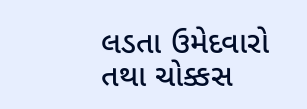લડતા ઉમેદવારો તથા ચોક્કસ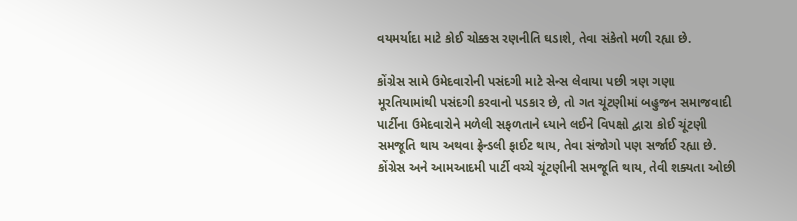વયમર્યાદા માટે કોઈ ચોક્કસ રણનીતિ ઘડાશે, તેવા સંકેતો મળી રહ્યા છે.

કોંગ્રેસ સામે ઉમેદવારોની પસંદગી માટે સેન્સ લેવાયા પછી ત્રણ ગણા મૂરતિયામાંથી પસંદગી કરવાનો પડકાર છે, તો ગત ચૂંટણીમાં બહુજન સમાજવાદી પાર્ટીના ઉમેદવારોને મળેલી સફળતાને ધ્યાને લઈને વિપક્ષો દ્વારા કોઈ ચૂંટણી સમજૂતિ થાય અથવા ફ્રેન્ડલી ફાઈટ થાય, તેવા સંજોગો પણ સર્જાઈ રહ્યા છે. કોંગ્રેસ અને આમઆદમી પાર્ટી વચ્ચે ચૂંટણીની સમજૂતિ થાય, તેવી શક્યતા ઓછી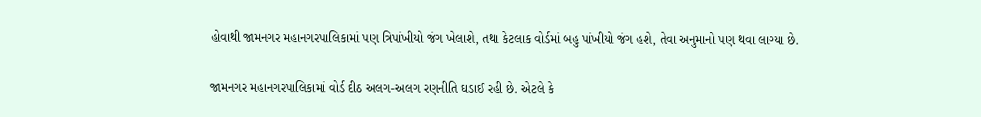હોવાથી જામનગર મહાનગરપાલિકામાં પણ ત્રિપાંખીયો જંગ ખેલાશે, તથા કેટલાક વોર્ડમાં બહુ પાંખીયો જંગ હશે, તેવા અનુમાનો પણ થવા લાગ્યા છે.

જામનગર મહાનગરપાલિકામાં વોર્ડ દીઠ અલગ-અલગ રણનીતિ ઘડાઈ રહી છે. એટલે કે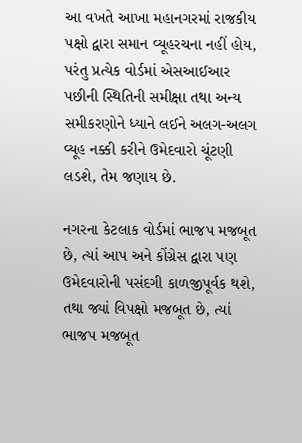આ વખતે આખા મહાનગરમાં રાજકીય પક્ષો દ્વારા સમાન વ્યૂહરચના નહીં હોય, પરંતુ પ્રત્યેક વોર્ડમાં એસઆઈઆર પછીની સ્થિતિની સમીક્ષા તથા અન્ય સમીકરણોને ધ્યાને લઈને અલગ-અલગ વ્યૂહ નક્કી કરીને ઉમેદવારો ચૂંટણી લડશે, તેમ જણાય છે.

નગરના કેટલાક વોર્ડમાં ભાજપ મજબૂત છે, ત્યાં આપ અને કોંગ્રેસ દ્વારા પણ ઉમેદવારોની પસંદગી કાળજીપૂર્વક થશે, તથા જ્યાં વિપક્ષો મજબૂત છે, ત્યાં ભાજપ મજબૂત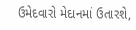ઉમેદવારો મેદાનમાં ઉતારશે,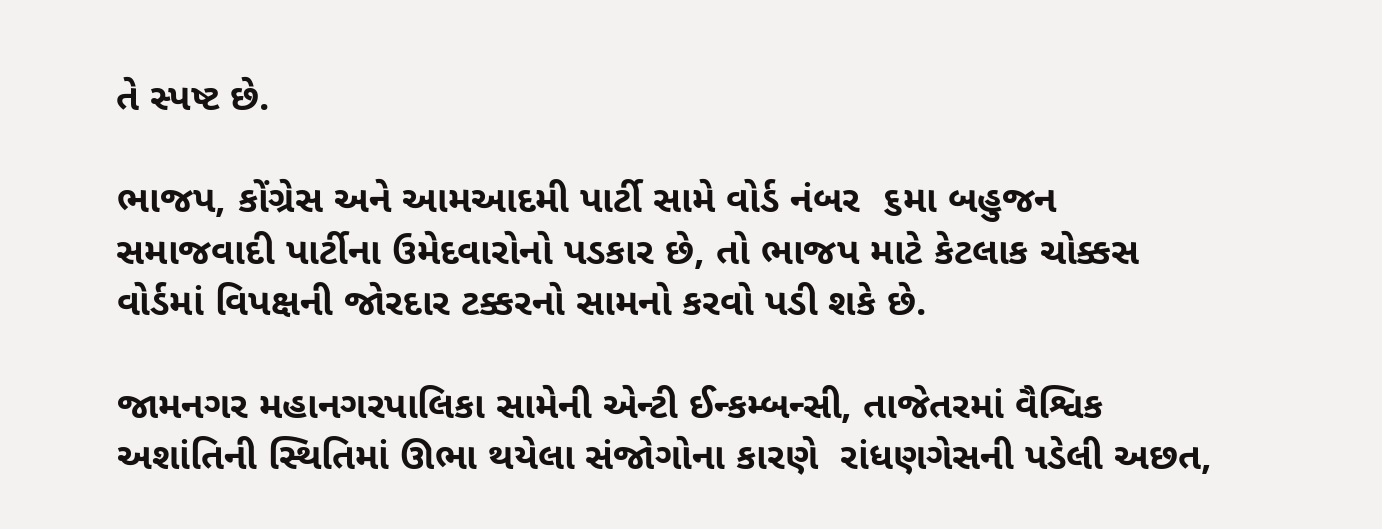તે સ્પષ્ટ છે.

ભાજપ, કોંગ્રેસ અને આમઆદમી પાર્ટી સામે વોર્ડ નંબર  ૬મા બહુજન સમાજવાદી પાર્ટીના ઉમેદવારોનો પડકાર છે, તો ભાજપ માટે કેટલાક ચોક્કસ વોર્ડમાં વિપક્ષની જોરદાર ટક્કરનો સામનો કરવો પડી શકે છે.

જામનગર મહાનગરપાલિકા સામેની એન્ટી ઈન્કમ્બન્સી, તાજેતરમાં વૈશ્વિક અશાંતિની સ્થિતિમાં ઊભા થયેલા સંજોગોના કારણે  રાંધણગેસની પડેલી અછત,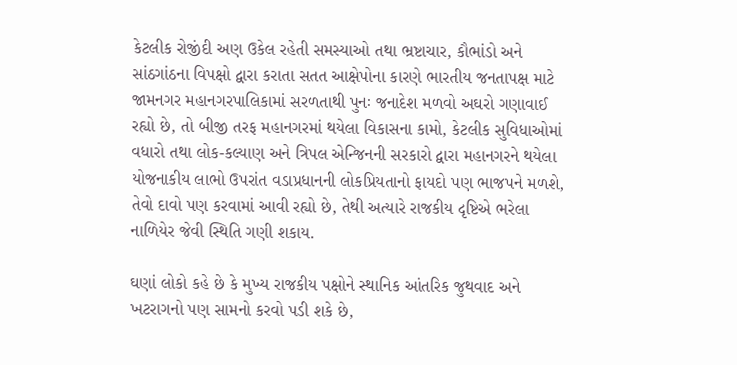કેટલીક રોજીંદી અણ ઉકેલ રહેતી સમસ્યાઓ તથા ભ્રષ્ટાચાર, કૌભાંડો અને સાંઠગાંઠના વિપક્ષો દ્વારા કરાતા સતત આક્ષેપોના કારણે ભારતીય જનતાપક્ષ માટે જામનગર મહાનગરપાલિકામાં સરળતાથી પુનઃ જનાદેશ મળવો અઘરો ગણાવાઈ રહ્યો છે, તો બીજી તરફ મહાનગરમાં થયેલા વિકાસના કામો, કેટલીક સુવિધાઓમાં વધારો તથા લોક-કલ્યાણ અને ત્રિપલ એન્જિનની સરકારો દ્વારા મહાનગરને થયેલા યોજનાકીય લાભો ઉપરાંત વડાપ્રધાનની લોકપ્રિયતાનો ફાયદો પણ ભાજપને મળશે, તેવો દાવો પણ કરવામાં આવી રહ્યો છે, તેથી અત્યારે રાજકીય દૃષ્ટિએ ભરેલા નાળિયેર જેવી સ્થિતિ ગણી શકાય.

ઘણાં લોકો કહે છે કે મુખ્ય રાજકીય પક્ષોને સ્થાનિક આંતરિક જુથવાદ અને ખટરાગનો પણ સામનો કરવો પડી શકે છે,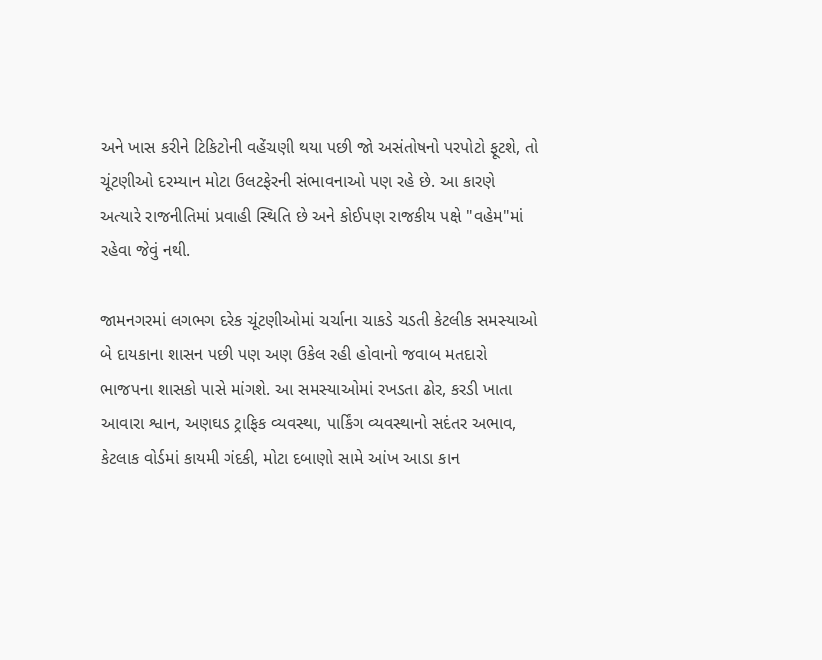અને ખાસ કરીને ટિકિટોની વહેંચણી થયા પછી જો અસંતોષનો પરપોટો ફૂટશે, તો ચૂંટણીઓ દરમ્યાન મોટા ઉલટફેરની સંભાવનાઓ પણ રહે છે. આ કારણે અત્યારે રાજનીતિમાં પ્રવાહી સ્થિતિ છે અને કોઈપણ રાજકીય પક્ષે "વહેમ"માં રહેવા જેવું નથી.

જામનગરમાં લગભગ દરેક ચૂંટણીઓમાં ચર્ચાના ચાકડે ચડતી કેટલીક સમસ્યાઓ બે દાયકાના શાસન પછી પણ અણ ઉકેલ રહી હોવાનો જવાબ મતદારો ભાજપના શાસકો પાસે માંગશે. આ સમસ્યાઓમાં રખડતા ઢોર, કરડી ખાતા આવારા શ્વાન, અણઘડ ટ્રાફિક વ્યવસ્થા, પાર્કિંગ વ્યવસ્થાનો સદંતર અભાવ, કેટલાક વોર્ડમાં કાયમી ગંદકી, મોટા દબાણો સામે આંખ આડા કાન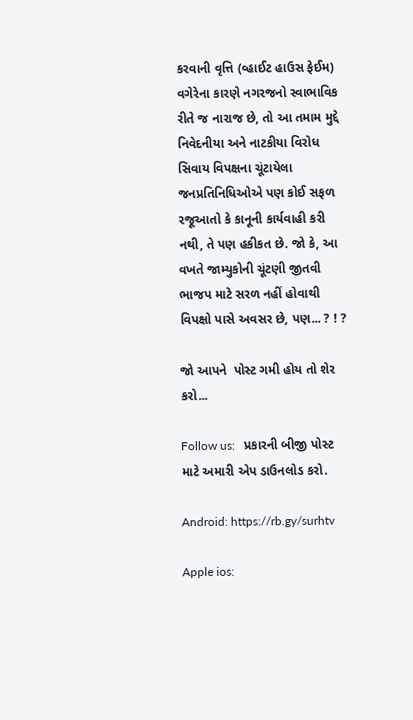કરવાની વૃત્તિ (વ્હાઈટ હાઉસ ફેઈમ) વગેરેના કારણે નગરજનો સ્વાભાવિક રીતે જ નારાજ છે, તો આ તમામ મુદ્દે નિવેદનીયા અને નાટકીયા વિરોધ સિવાય વિપક્ષના ચૂંટાયેલા જનપ્રતિનિધિઓએ પણ કોઈ સફળ રજૂઆતો કે કાનૂની કાર્યવાહી કરી નથી, તે પણ હકીકત છે. જો કે, આ વખતે જામ્યુકોની ચૂંટણી જીતવી ભાજપ માટે સરળ નહીં હોવાથી વિપક્ષો પાસે અવસર છે, પણ... ? ! ?

જો આપને  પોસ્ટ ગમી હોય તો શેર કરો...

Follow us:   પ્રકારની બીજી પોસ્ટ માટે અમારી એપ ડાઉનલોડ કરો.

Android: https://rb.gy/surhtv

Apple ios: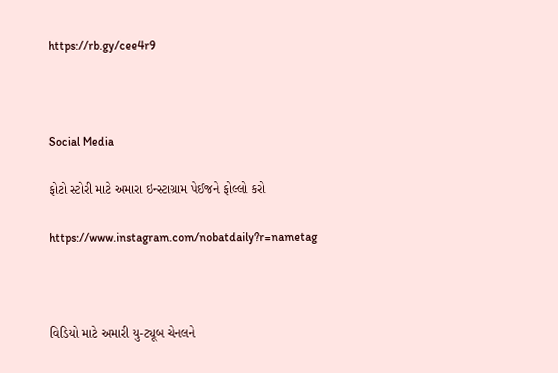https://rb.gy/cee4r9



Social Media

ફોટો સ્ટોરી માટે અમારા ઇન્સ્ટાગ્રામ પેઈજને ફોલ્લો કરો

https://www.instagram.com/nobatdaily?r=nametag



વિડિયો માટે અમારી યુ-ટ્યૂબ ચેનલને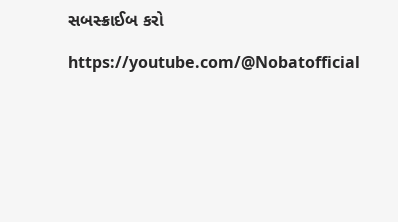સબસ્ક્રાઈબ કરો

https://youtube.com/@Nobatofficial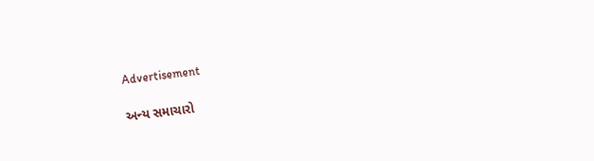Advertisement

અન્ય સમાચારો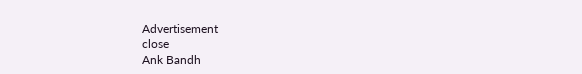Advertisement
close
Ank Bandh